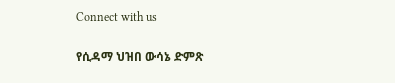Connect with us

የሲዳማ ህዝበ ውሳኔ ድምጽ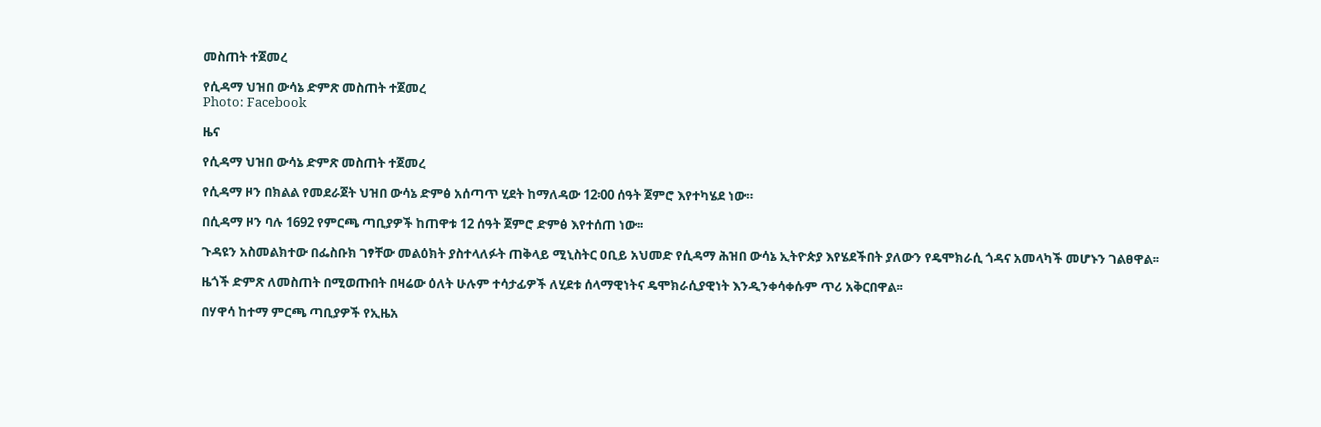መስጠት ተጀመረ

የሲዳማ ህዝበ ውሳኔ ድምጽ መስጠት ተጀመረ
Photo: Facebook

ዜና

የሲዳማ ህዝበ ውሳኔ ድምጽ መስጠት ተጀመረ

የሲዳማ ዞን በክልል የመደራጀት ህዝበ ውሳኔ ድምፅ አሰጣጥ ሂደት ከማለዳው 12፡00 ሰዓት ጀምሮ እየተካሄደ ነው።

በሲዳማ ዞን ባሉ 1692 የምርጫ ጣቢያዎች ከጠዋቱ 12 ሰዓት ጀምሮ ድምፅ እየተሰጠ ነው፡፡

ጉዳዩን አስመልክተው በፌስቡክ ገፃቸው መልዕክት ያስተላለፉት ጠቅላይ ሚኒስትር ዐቢይ አህመድ የሲዳማ ሕዝበ ውሳኔ ኢትዮጵያ እየሄደችበት ያለውን የዴሞክራሲ ጎዳና አመላካች መሆኑን ገልፀዋል፡፡

ዜጎች ድምጽ ለመስጠት በሚወጡበት በዛሬው ዕለት ሁሉም ተሳታፊዎች ለሂደቱ ሰላማዊነትና ዴሞክራሲያዊነት እንዲንቀሳቀሱም ጥሪ አቅርበዋል፡፡

በሃዋሳ ከተማ ምርጫ ጣቢያዎች የኢዜአ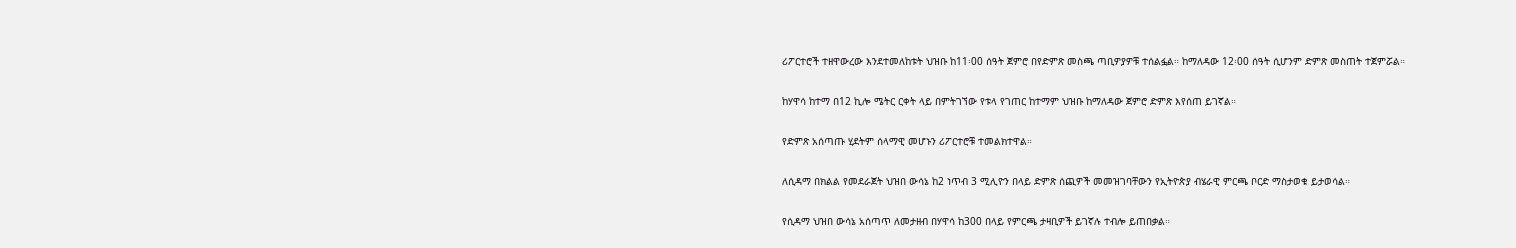ሪፖርተሮች ተዘዋውረው እንደተመለከቱት ህዝቡ ከ11፡00 ሰዓት ጀምሮ በየድምጽ መስጫ ጣቢዎያዎቹ ተሰልፏል። ከማለዳው 12፡00 ሰዓት ሲሆንም ድምጽ መስጠት ተጀምሯል።

ከሃዋሳ ከተማ በ12 ኪሎ ሜትር ርቀት ላይ በምትገኘው የቱላ የገጠር ከተማም ህዝቡ ከማለዳው ጀምሮ ድምጽ እየሰጠ ይገኛል።

የድምጽ አሰጣጡ ሂደትም ሰላማዊ መሆኑን ሪፖርተሮቹ ተመልክተዋል።

ለሲዳማ በክልል የመደራጀት ህዝበ ውሳኔ ከ2 ነጥብ 3 ሚሊዮን በላይ ድምጽ ሰጪዎች መመዝገባቸውን የኢትዮጵያ ብሄራዊ ምርጫ ቦርድ ማስታወቁ ይታወሳል።

የሲዳማ ህዝበ ውሳኔ አሰጣጥ ለመታዘብ በሃዋሳ ከ300 በላይ የምርጫ ታዛቢዎች ይገኛሉ ተብሎ ይጠበቃል።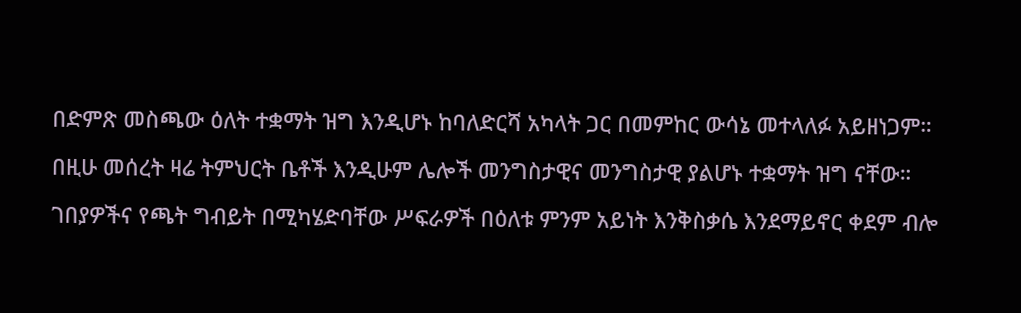በድምጽ መስጫው ዕለት ተቋማት ዝግ እንዲሆኑ ከባለድርሻ አካላት ጋር በመምከር ውሳኔ መተላለፉ አይዘነጋም።

በዚሁ መሰረት ዛሬ ትምህርት ቤቶች እንዲሁም ሌሎች መንግስታዊና መንግስታዊ ያልሆኑ ተቋማት ዝግ ናቸው።

ገበያዎችና የጫት ግብይት በሚካሄድባቸው ሥፍራዎች በዕለቱ ምንም አይነት እንቅስቃሴ እንደማይኖር ቀደም ብሎ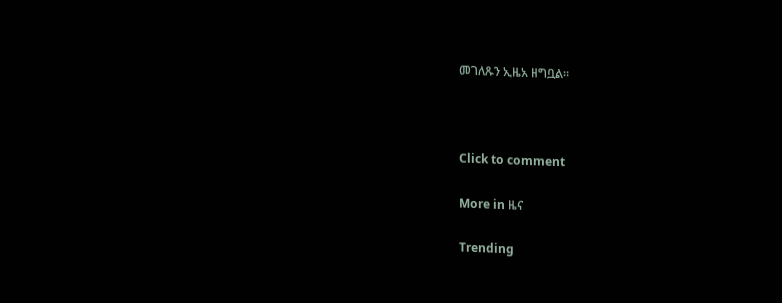መገለጹን ኢዜአ ዘግቧል።



Click to comment

More in ዜና

Trending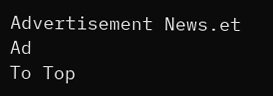Advertisement News.et Ad
To Top